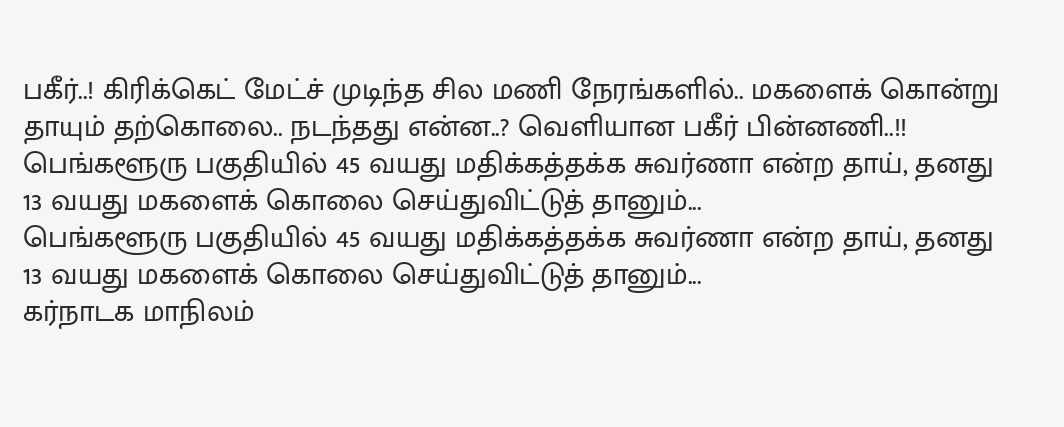பகீர்..! கிரிக்கெட் மேட்ச் முடிந்த சில மணி நேரங்களில்.. மகளைக் கொன்று தாயும் தற்கொலை.. நடந்தது என்ன..? வெளியான பகீர் பின்னணி..!!
பெங்களூரு பகுதியில் 45 வயது மதிக்கத்தக்க சுவர்ணா என்ற தாய், தனது 13 வயது மகளைக் கொலை செய்துவிட்டுத் தானும்...
பெங்களூரு பகுதியில் 45 வயது மதிக்கத்தக்க சுவர்ணா என்ற தாய், தனது 13 வயது மகளைக் கொலை செய்துவிட்டுத் தானும்...
கர்நாடக மாநிலம்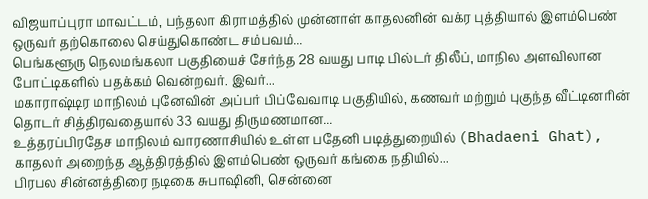விஜயாப்புரா மாவட்டம், பந்தலா கிராமத்தில் முன்னாள் காதலனின் வக்ர புத்தியால் இளம்பெண் ஒருவர் தற்கொலை செய்துகொண்ட சம்பவம்...
பெங்களூரு நெலமங்கலா பகுதியைச் சேர்ந்த 28 வயது பாடி பில்டர் திலீப், மாநில அளவிலான போட்டிகளில் பதக்கம் வென்றவர். இவர்...
மகாராஷ்டிர மாநிலம் புனேவின் அப்பர் பிப்வேவாடி பகுதியில், கணவர் மற்றும் புகுந்த வீட்டினரின் தொடர் சித்திரவதையால் 33 வயது திருமணமான...
உத்தரப்பிரதேச மாநிலம் வாரணாசியில் உள்ள பதேனி படித்துறையில் (Bhadaeni Ghat), காதலர் அறைந்த ஆத்திரத்தில் இளம்பெண் ஒருவர் கங்கை நதியில்...
பிரபல சின்னத்திரை நடிகை சுபாஷினி, சென்னை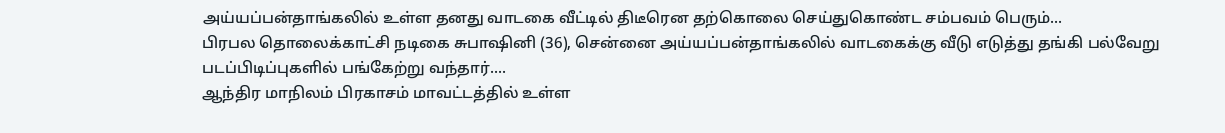அய்யப்பன்தாங்கலில் உள்ள தனது வாடகை வீட்டில் திடீரென தற்கொலை செய்துகொண்ட சம்பவம் பெரும்...
பிரபல தொலைக்காட்சி நடிகை சுபாஷினி (36), சென்னை அய்யப்பன்தாங்கலில் வாடகைக்கு வீடு எடுத்து தங்கி பல்வேறு படப்பிடிப்புகளில் பங்கேற்று வந்தார்....
ஆந்திர மாநிலம் பிரகாசம் மாவட்டத்தில் உள்ள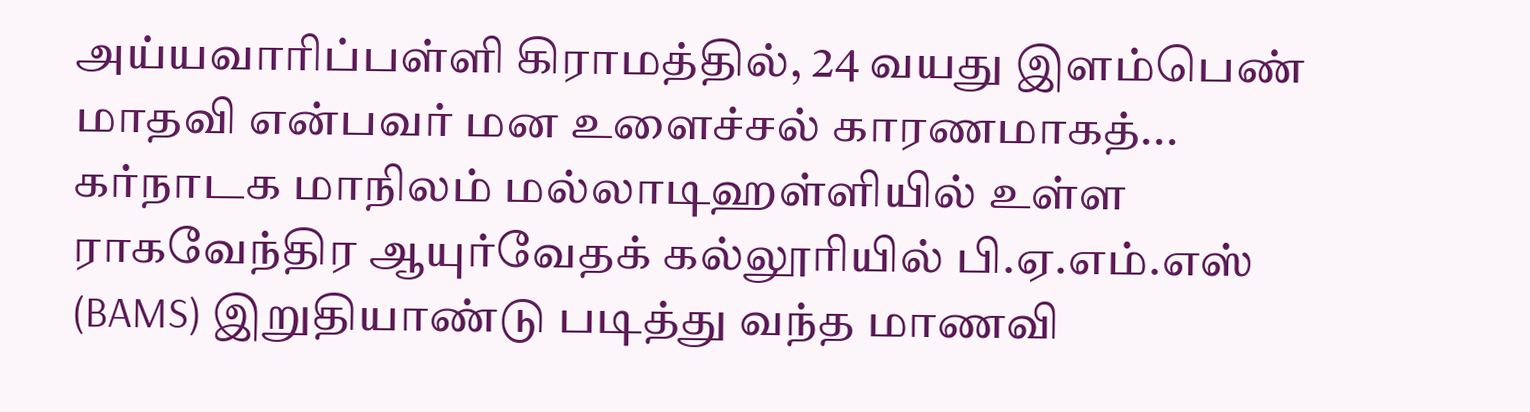அய்யவாரிப்பள்ளி கிராமத்தில், 24 வயது இளம்பெண் மாதவி என்பவர் மன உளைச்சல் காரணமாகத்...
கர்நாடக மாநிலம் மல்லாடிஹள்ளியில் உள்ள ராகவேந்திர ஆயுர்வேதக் கல்லூரியில் பி.ஏ.எம்.எஸ் (BAMS) இறுதியாண்டு படித்து வந்த மாணவி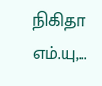நிகிதா எம்.யு,...